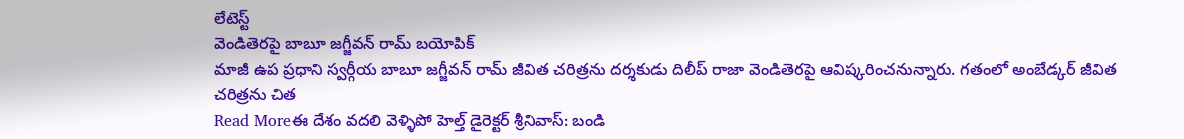లేటెస్ట్
వెండితెరపై బాబూ జగ్జీవన్ రామ్ బయోపిక్
మాజీ ఉప ప్రధాని స్వర్గీయ బాబూ జగ్జీవన్ రామ్ జీవిత చరిత్రను దర్శకుడు దిలీప్ రాజా వెండితెరపై ఆవిష్కరించనున్నారు. గతంలో అంబేడ్కర్ జీవిత చరిత్రను చిత
Read Moreఈ దేశం వదలి వెళ్ళిపో హెల్త్ డైరెక్టర్ శ్రీనివాస్: బండి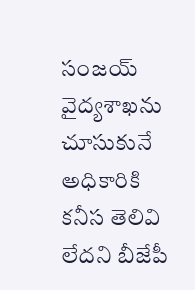సంజయ్
వైద్యశాఖను చూసుకునే అధికారికి కనీస తెలివి లేదని బీజేపీ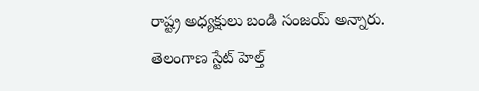రాష్ట్ర అధ్యక్షులు బండి సంజయ్ అన్నారు. తెలంగాణ స్టేట్ హెల్త్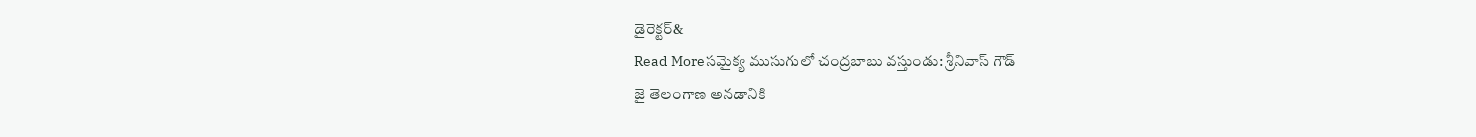డైరెక్టర్&
Read Moreసమైక్య ముసుగులో చంద్రబాబు వస్తుండు: శ్రీనివాస్ గౌడ్
జై తెలంగాణ అనడానికి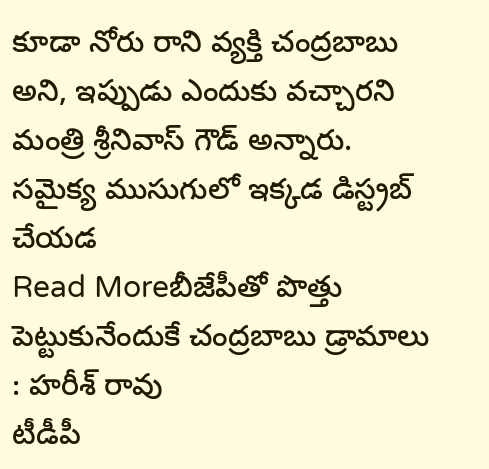కూడా నోరు రాని వ్యక్తి చంద్రబాబు అని, ఇప్పుడు ఎందుకు వచ్చారని మంత్రి శ్రీనివాస్ గౌడ్ అన్నారు. సమైక్య ముసుగులో ఇక్కడ డిస్ట్రబ్ చేయడ
Read Moreబీజేపీతో పొత్తు పెట్టుకునేందుకే చంద్రబాబు డ్రామాలు : హరీశ్ రావు
టీడీపీ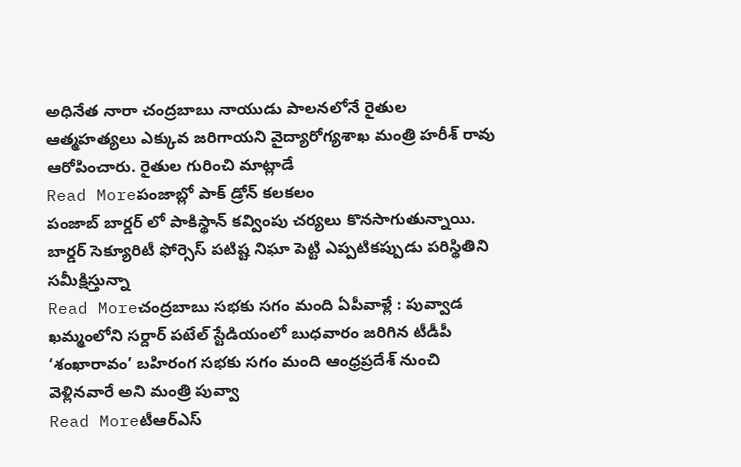అధినేత నారా చంద్రబాబు నాయుడు పాలనలోనే రైతుల ఆత్మహత్యలు ఎక్కువ జరిగాయని వైద్యారోగ్యశాఖ మంత్రి హరీశ్ రావు ఆరోపించారు. రైతుల గురించి మాట్లాడే
Read Moreపంజాబ్లో పాక్ డ్రోన్ కలకలం
పంజాబ్ బార్డర్ లో పాకిస్థాన్ కవ్వింపు చర్యలు కొనసాగుతున్నాయి. బార్డర్ సెక్యూరిటీ ఫోర్సెస్ పటిష్ట నిఘా పెట్టి ఎప్పటికప్పుడు పరిస్థితిని సమీక్షిస్తున్నా
Read Moreచంద్రబాబు సభకు సగం మంది ఏపీవాళ్లే : పువ్వాడ
ఖమ్మంలోని సర్దార్ పటేల్ స్టేడియంలో బుధవారం జరిగిన టీడీపీ ‘శంఖారావం’ బహిరంగ సభకు సగం మంది ఆంధ్రప్రదేశ్ నుంచి వెళ్లినవారే అని మంత్రి పువ్వా
Read Moreటీఆర్ఎస్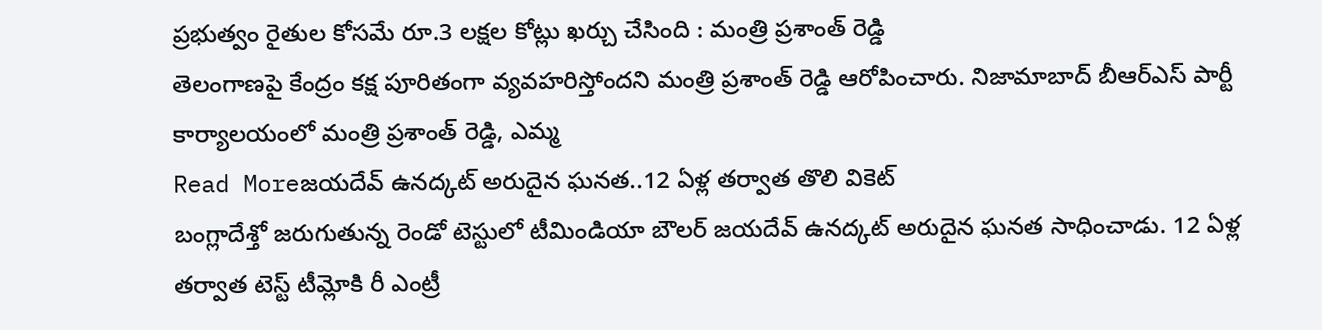ప్రభుత్వం రైతుల కోసమే రూ.3 లక్షల కోట్లు ఖర్చు చేసింది : మంత్రి ప్రశాంత్ రెడ్డి
తెలంగాణపై కేంద్రం కక్ష పూరితంగా వ్యవహరిస్తోందని మంత్రి ప్రశాంత్ రెడ్డి ఆరోపించారు. నిజామాబాద్ బీఆర్ఎస్ పార్టీ కార్యాలయంలో మంత్రి ప్రశాంత్ రెడ్డి, ఎమ్మ
Read Moreజయదేవ్ ఉనద్కట్ అరుదైన ఘనత..12 ఏళ్ల తర్వాత తొలి వికెట్
బంగ్లాదేశ్తో జరుగుతున్న రెండో టెస్టులో టీమిండియా బౌలర్ జయదేవ్ ఉనద్కట్ అరుదైన ఘనత సాధించాడు. 12 ఏళ్ల తర్వాత టెస్ట్ టీమ్లోకి రీ ఎంట్రీ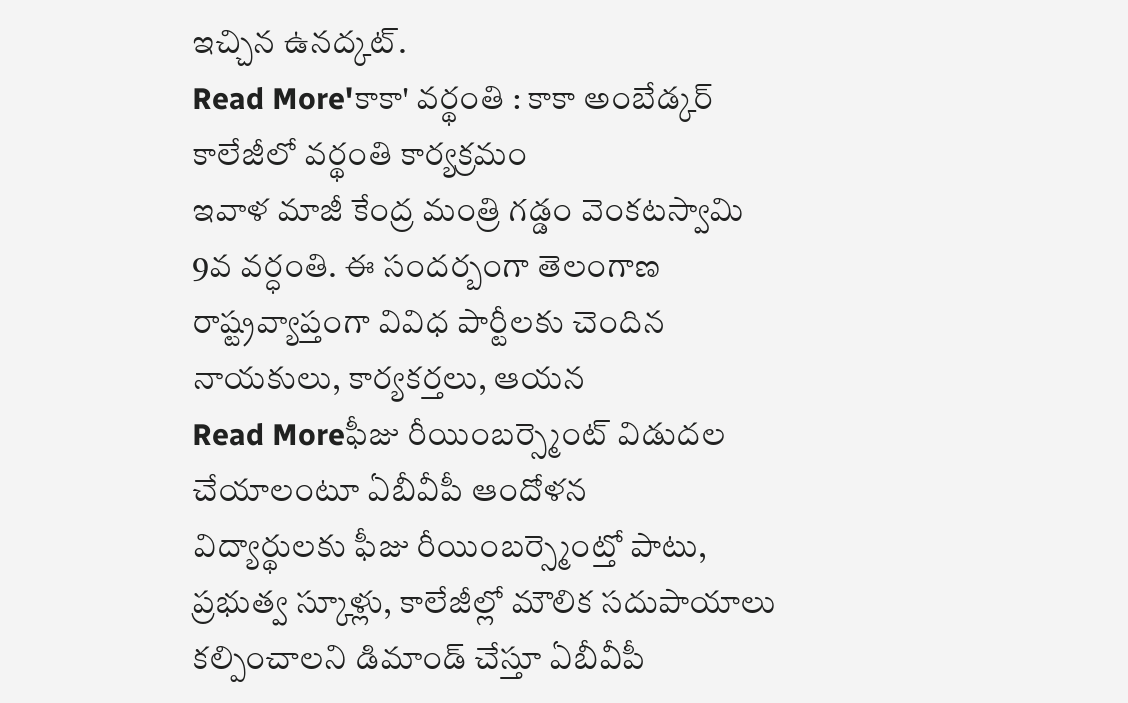ఇచ్చిన ఉనద్కట్.
Read More'కాకా' వర్థంతి : కాకా అంబేడ్కర్ కాలేజీలో వర్థంతి కార్యక్రమం
ఇవాళ మాజీ కేంద్ర మంత్రి గడ్డం వెంకటస్వామి 9వ వర్ధంతి. ఈ సందర్బంగా తెలంగాణ రాష్ట్రవ్యాప్తంగా వివిధ పార్టీలకు చెందిన నాయకులు, కార్యకర్తలు, ఆయన
Read Moreఫీజు రీయింబర్స్మెంట్ విడుదల చేయాలంటూ ఏబీవీపీ ఆందోళన
విద్యార్థులకు ఫీజు రీయింబర్స్మెంట్తో పాటు, ప్రభుత్వ స్కూళ్లు, కాలేజీల్లో మౌలిక సదుపాయాలు కల్పించాలని డిమాండ్ చేస్తూ ఏబీవీపీ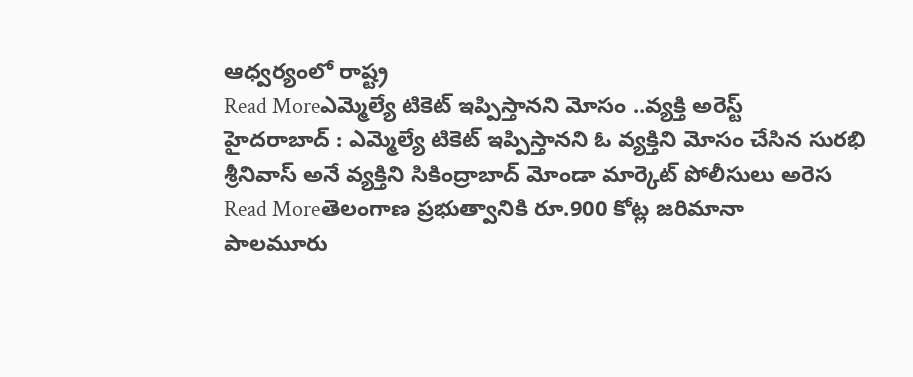ఆధ్వర్యంలో రాష్ట్ర
Read Moreఎమ్మెల్యే టికెట్ ఇప్పిస్తానని మోసం ..వ్యక్తి అరెస్ట్
హైదరాబాద్ : ఎమ్మెల్యే టికెట్ ఇప్పిస్తానని ఓ వ్యక్తిని మోసం చేసిన సురభి శ్రీనివాస్ అనే వ్యక్తిని సికింద్రాబాద్ మోండా మార్కెట్ పోలీసులు అరెస
Read Moreతెలంగాణ ప్రభుత్వానికి రూ.900 కోట్ల జరిమానా
పాలమూరు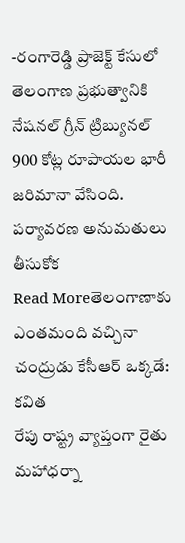-రంగారెడ్డి ప్రాజెక్ట్ కేసులో తెలంగాణ ప్రభుత్వానికి నేషనల్ గ్రీన్ ట్రిబ్యునల్ 900 కోట్ల రూపాయల భారీ జరిమానా వేసింది. పర్యావరణ అనుమతులు తీసుకోక
Read Moreతెలంగాణాకు ఎంతమంది వచ్చినా చంద్రుడు కేసీఆర్ ఒక్కడే: కవిత
రేపు రాష్ట్ర వ్యాప్తంగా రైతు మహాధర్నా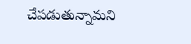చేపడుతున్నామని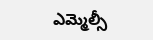ఎమ్మెల్సీ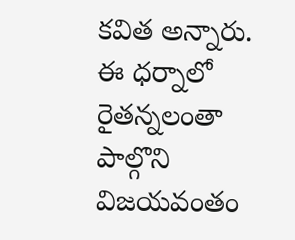కవిత అన్నారు. ఈ ధర్నాలో రైతన్నలంతా పాల్గొని విజయవంతం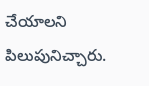చేయాలని పిలుపునిచ్చారు.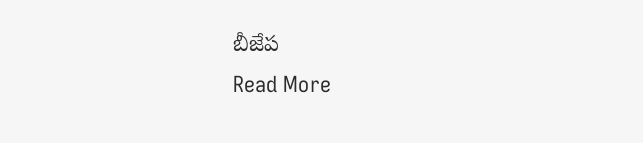బీజేప
Read More